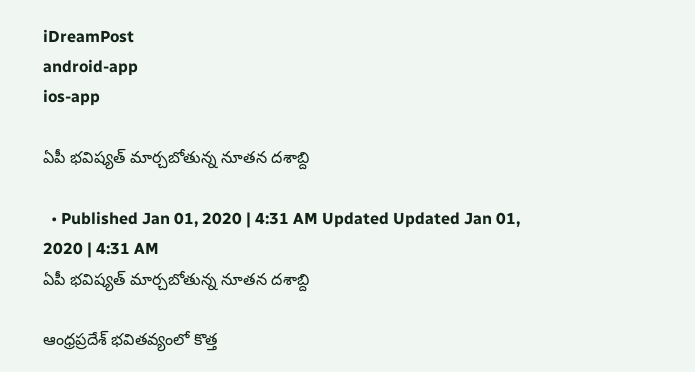iDreamPost
android-app
ios-app

ఏపీ భ‌విష్య‌త్ మార్చ‌బోతున్న నూత‌న ద‌శాబ్ది

  • Published Jan 01, 2020 | 4:31 AM Updated Updated Jan 01, 2020 | 4:31 AM
ఏపీ భ‌విష్య‌త్ మార్చ‌బోతున్న నూత‌న ద‌శాబ్ది

ఆంధ్ర‌ప్ర‌దేశ్ భ‌విత‌వ్యంలో కొత్త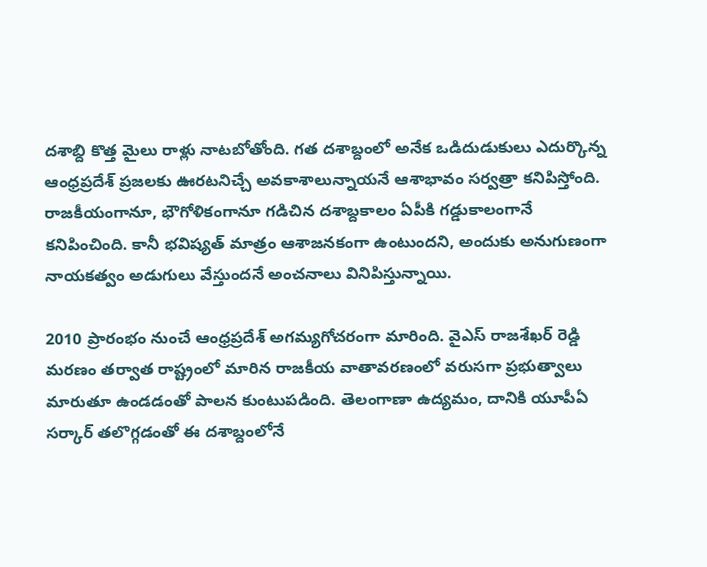ద‌శాబ్ది కొత్త మైలు రాళ్లు నాట‌బోతోంది. గ‌త ద‌శాబ్దంలో అనేక ఒడిదుడుకులు ఎదుర్కొన్న ఆంధ్ర‌ప్ర‌దేశ్ ప్ర‌జ‌ల‌కు ఊర‌టనిచ్చే అవ‌కాశాలున్నాయ‌నే ఆశాభావం స‌ర్వ‌త్రా క‌నిపిస్తోంది. రాజ‌కీయంగానూ, భౌగోళికంగానూ గ‌డిచిన ద‌శాబ్ద‌కాలం ఏపీకి గ‌డ్డుకాలంగానే క‌నిపించింది. కానీ భ‌విష్య‌త్ మాత్రం ఆశాజ‌న‌కంగా ఉంటుంద‌ని, అందుకు అనుగుణంగా నాయ‌క‌త్వం అడుగులు వేస్తుంద‌నే అంచ‌నాలు వినిపిస్తున్నాయి.

2010 ప్రారంభం నుంచే ఆంధ్ర‌ప్ర‌దేశ్ అగ‌మ్య‌గోచ‌రంగా మారింది. వైఎస్ రాజ‌శేఖ‌ర్ రెడ్డి మ‌ర‌ణం త‌ర్వాత రాష్ట్రంలో మారిన రాజ‌కీయ వాతావ‌ర‌ణంలో వ‌రుస‌గా ప్ర‌భుత్వాలు మారుతూ ఉండ‌డంతో పాల‌న కుంటుప‌డింది. తెలంగాణా ఉద్య‌మం, దానికి యూపీఏ స‌ర్కార్ త‌లొగ్గ‌డంతో ఈ ద‌శాబ్దంలోనే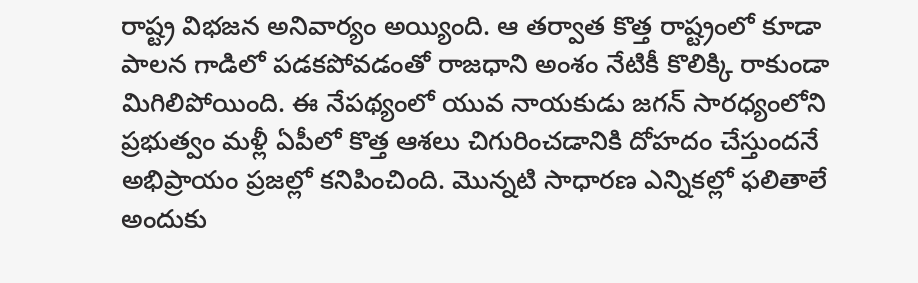రాష్ట్ర విభ‌జ‌న అనివార్యం అయ్యింది. ఆ త‌ర్వాత కొత్త రాష్ట్రంలో కూడా పాల‌న గాడిలో ప‌డ‌క‌పోవ‌డంతో రాజ‌ధాని అంశం నేటికీ కొలిక్కి రాకుండా మిగిలిపోయింది. ఈ నేప‌థ్యంలో యువ నాయ‌కుడు జ‌గ‌న్ సార‌ధ్యంలోని ప్ర‌భుత్వం మ‌ళ్లీ ఏపీలో కొత్త ఆశ‌లు చిగురించ‌డానికి దోహ‌దం చేస్తుంద‌నే అభిప్రాయం ప్ర‌జ‌ల్లో కనిపించింది. మొన్న‌టి సాధార‌ణ ఎన్నిక‌ల్లో ఫ‌లితాలే అందుకు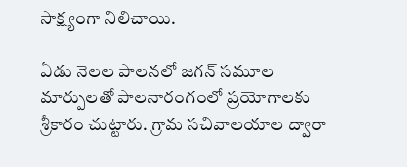సాక్ష్యంగా నిలిచాయి.

ఏడు నెల‌ల పాల‌న‌లో జ‌గ‌న్ స‌మూల మార్పుల‌తో పాల‌నారంగంలో ప్ర‌యోగాల‌కు శ్రీకారం చుట్టారు. గ్రామ స‌చివాల‌యాల ద్వారా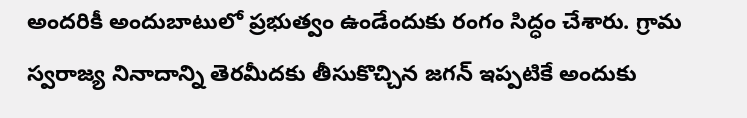అంద‌రికీ అందుబాటులో ప్ర‌భుత్వం ఉండేందుకు రంగం సిద్ధం చేశారు. గ్రామ స్వ‌రాజ్య నినాదాన్ని తెర‌మీద‌కు తీసుకొచ్చిన జ‌గ‌న్ ఇప్ప‌టికే అందుకు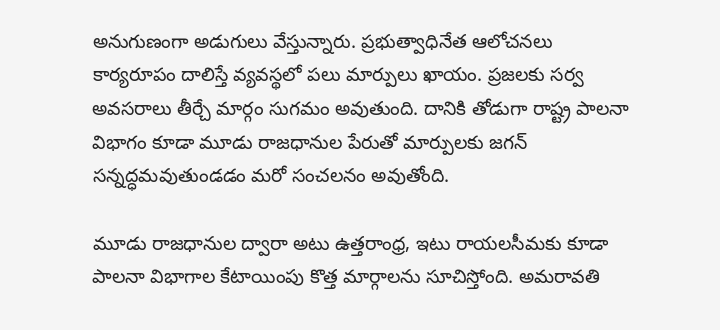అనుగుణంగా అడుగులు వేస్తున్నారు. ప్ర‌భుత్వాధినేత ఆలోచ‌న‌లు కార్య‌రూపం దాలిస్తే వ్య‌వ‌స్థ‌లో ప‌లు మార్పులు ఖాయం. ప్ర‌జ‌ల‌కు స‌ర్వ అవ‌స‌రాలు తీర్చే మార్గం సుగ‌మం అవుతుంది. దానికి తోడుగా రాష్ట్ర పాల‌నా విభాగం కూడా మూడు రాజ‌ధానుల పేరుతో మార్పుల‌కు జ‌గ‌న్ స‌న్న‌ద్ధ‌మ‌వుతుండ‌డం మ‌రో సంచ‌లనం అవుతోంది.

మూడు రాజ‌ధానుల ద్వారా అటు ఉత్త‌రాంధ్ర‌, ఇటు రాయ‌ల‌సీమ‌కు కూడా పాల‌నా విభాగాల కేటాయింపు కొత్త మార్గాల‌ను సూచిస్తోంది. అమ‌రావ‌తి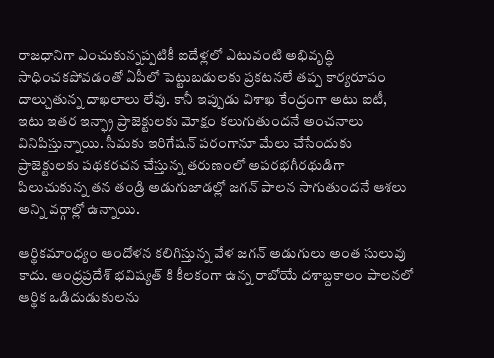రాజ‌ధానిగా ఎంచుకున్న‌ప్ప‌టికీ ఐదేళ్ల‌లో ఎటువంటి అభివృద్ధి సాధించ‌క‌పోవ‌డంతో ఏపీలో పెట్టుబ‌డుల‌కు ప్ర‌క‌ట‌న‌లే త‌ప్ప కార్య‌రూపం దాల్చుతున్న దాఖ‌లాలు లేవు. కానీ ఇప్పుడు విశాఖ కేంద్రంగా అటు ఐటీ, ఇటు ఇత‌ర ఇన్ఫ్రా ప్రాజెక్టుల‌కు మోక్షం క‌లుగుతుంద‌నే అంచ‌నాలు వినిపిస్తున్నాయి. సీమ‌కు ఇరిగేష‌న్ ప‌రంగానూ మేలు చేసేందుకు ప్రాజెక్టుల‌కు ప‌థ‌క‌ర‌చ‌న చేస్తున్న త‌రుణంలో అప‌ర‌భ‌గీర‌థుడిగా పిలుచుకున్న త‌న తండ్రి అడుగుజాడ‌ల్లో జ‌గ‌న్ పాల‌న సాగుతుంద‌నే ఆశ‌లు అన్ని వ‌ర్గాల్లో ఉన్నాయి.

ఆర్థిక‌మాంధ్యం ఆందోళ‌న క‌లిగిస్తున్న వేళ జ‌గ‌న్ అడుగులు అంత సులువు కాదు. ఆంధ్ర‌ప్ర‌దేశ్ భ‌విష్య‌త్ కి కీల‌కంగా ఉన్న రాబోయే ద‌శాబ్ద‌కాలం పాల‌నలో ఆర్థిక ఒడిదుడుకుల‌ను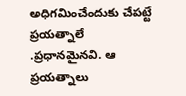అధిగ‌మించేందుకు చేప‌ట్టే ప్ర‌య‌త్నాలే .ప్ర‌ధాన‌మైన‌వి. ఆ ప్ర‌య‌త్నాలు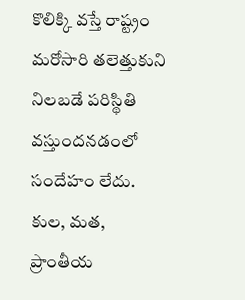కొలిక్కి వ‌స్తే రాష్ట్రం మ‌రోసారి త‌లెత్తుకుని నిల‌బ‌డే ప‌రిస్థితి వ‌స్తుంద‌న‌డంలో సందేహం లేదు. కుల‌, మ‌త‌, ప్రాంతీయ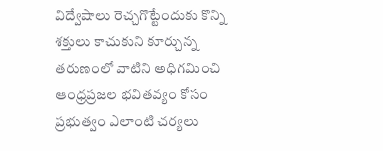విద్వేషాలు రెచ్చ‌గొట్టేందుకు కొన్ని శ‌క్తులు కాచుకుని కూర్చున్న త‌రుణంలో వాటిని అధిగ‌మించి ఆంధ్ర‌ప్ర‌జ‌ల భ‌విత‌వ్యం కోసం ప్ర‌భుత్వం ఎలాంటి చ‌ర్య‌లు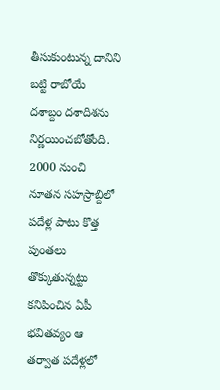తీసుకుంటున్న దానిని బ‌ట్టి రాబోయే ద‌శాబ్దం దశాదిశ‌ను నిర్ణ‌యించ‌బోతోంది. 2000 నుంచి నూత‌న స‌హ‌స్రాబ్దిలో ప‌దేళ్ల పాటు కొత్త పుంత‌లు తొక్కుతున్న‌ట్టు క‌నిపించిన ఏపీ భ‌విత‌వ్యం ఆ త‌ర్వాత ప‌దేళ్ల‌లో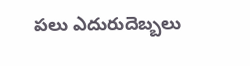ప‌లు ఎదురుదెబ్బ‌లు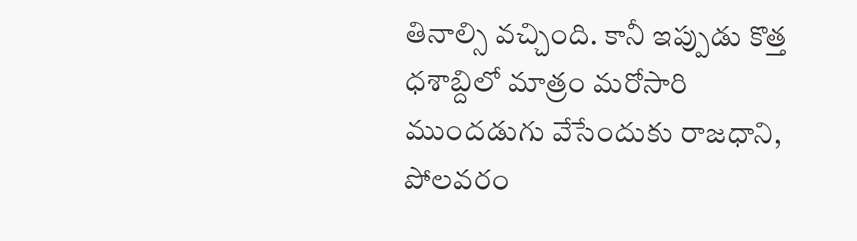తినాల్సి వ‌చ్చింది. కానీ ఇప్పుడు కొత్త ధశాబ్దిలో మాత్రం మ‌రోసారి ముంద‌డుగు వేసేందుకు రాజ‌ధాని, పోల‌వ‌రం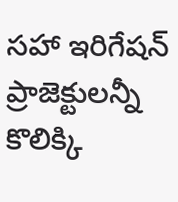స‌హా ఇరిగేష‌న్ ప్రాజెక్టుల‌న్నీ కొలిక్కి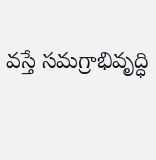వ‌స్తే స‌మ‌గ్రాభివృద్ధి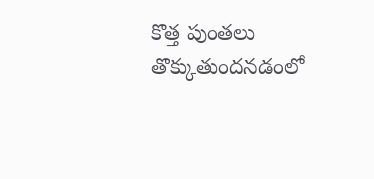కొత్త పుంత‌లు తొక్కుతుంద‌న‌డంలో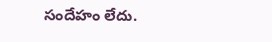సందేహం లేదు.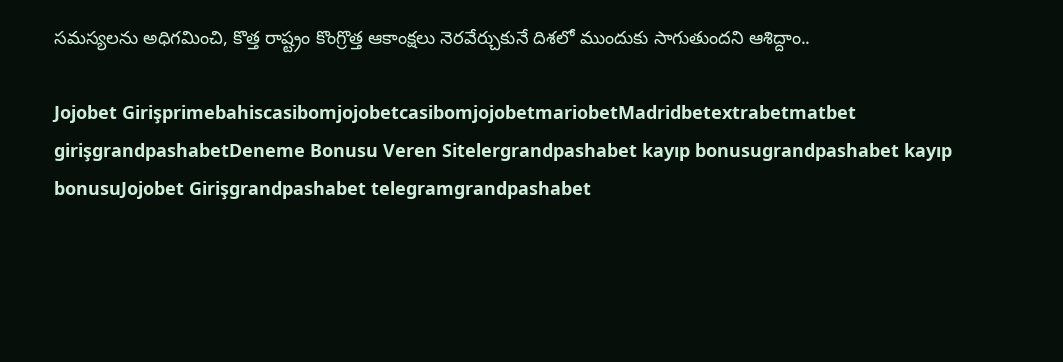స‌మ‌స్య‌ల‌ను అధిగ‌మించి, కొత్త రాష్ట్రం కొంగ్రొత్త ఆకాంక్ష‌లు నెర‌వేర్చుకునే దిశ‌లో ముందుకు సాగుతుంద‌ని ఆశిద్దాం..

Jojobet GirişprimebahiscasibomjojobetcasibomjojobetmariobetMadridbetextrabetmatbet girişgrandpashabetDeneme Bonusu Veren Sitelergrandpashabet kayıp bonusugrandpashabet kayıp bonusuJojobet Girişgrandpashabet telegramgrandpashabet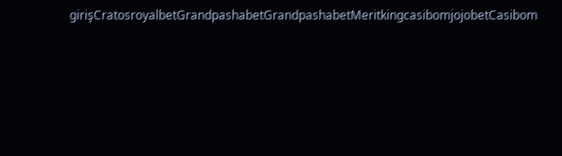girişCratosroyalbetGrandpashabetGrandpashabetMeritkingcasibomjojobetCasibom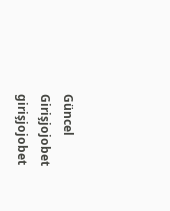Güncel Girişjojobet girişjojobet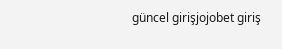güncel girişjojobet giriş